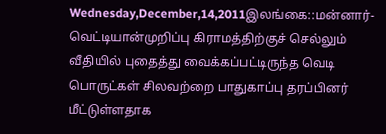Wednesday,December,14,2011இலங்கை::மன்னார்-வெட்டியான்முறிப்பு கிராமத்திற்குச் செல்லும் வீதியில் புதைத்து வைக்கப்பட்டிருந்த வெடி பொருட்கள் சிலவற்றை பாதுகாப்பு தரப்பினர் மீட்டுள்ளதாக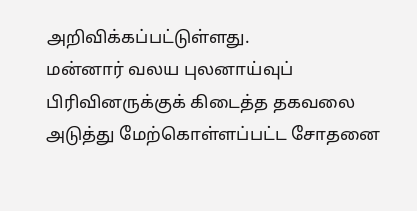அறிவிக்கப்பட்டுள்ளது.
மன்னார் வலய புலனாய்வுப் பிரிவினருக்குக் கிடைத்த தகவலை அடுத்து மேற்கொள்ளப்பட்ட சோதனை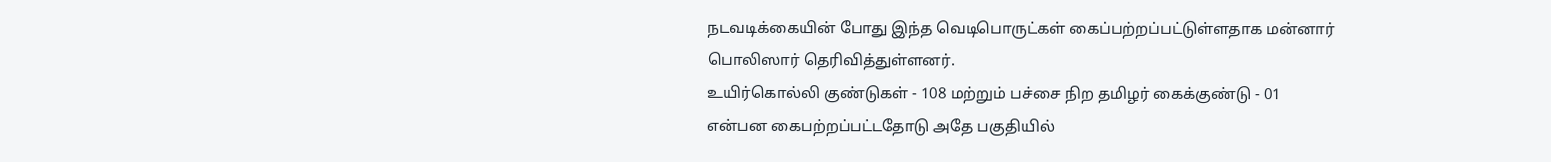நடவடிக்கையின் போது இந்த வெடிபொருட்கள் கைப்பற்றப்பட்டுள்ளதாக மன்னார் பொலிஸார் தெரிவித்துள்ளனர்.
உயிர்கொல்லி குண்டுகள் - 108 மற்றும் பச்சை நிற தமிழர் கைக்குண்டு - 01 என்பன கைபற்றப்பட்டதோடு அதே பகுதியில்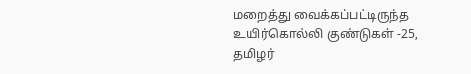மறைத்து வைக்கப்பட்டிருந்த உயிர்கொல்லி குண்டுகள் -25, தமிழர்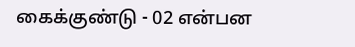கைக்குண்டு - 02 என்பன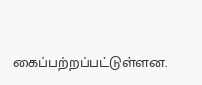கைப்பற்றப்பட்டுள்ளன.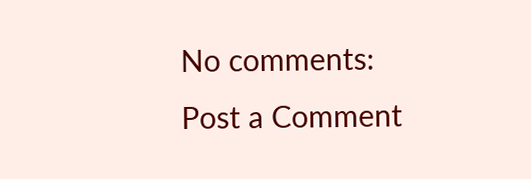No comments:
Post a Comment